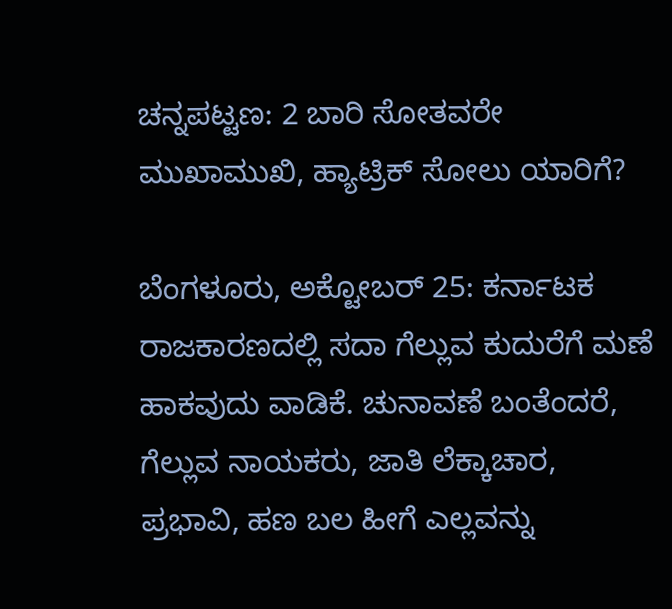ಚನ್ನಪಟ್ಟಣ: 2 ಬಾರಿ ಸೋತವರೇ ಮುಖಾಮುಖಿ, ಹ್ಯಾಟ್ರಿಕ್ ಸೋಲು ಯಾರಿಗೆ?

ಬೆಂಗಳೂರು, ಅಕ್ಟೋಬರ್ 25: ಕರ್ನಾಟಕ ರಾಜಕಾರಣದಲ್ಲಿ ಸದಾ ಗೆಲ್ಲುವ ಕುದುರೆಗೆ ಮಣೆ ಹಾಕವುದು ವಾಡಿಕೆ. ಚುನಾವಣೆ ಬಂತೆಂದರೆ, ಗೆಲ್ಲುವ ನಾಯಕರು, ಜಾತಿ ಲೆಕ್ಕಾಚಾರ, ಪ್ರಭಾವಿ, ಹಣ ಬಲ ಹೀಗೆ ಎಲ್ಲವನ್ನು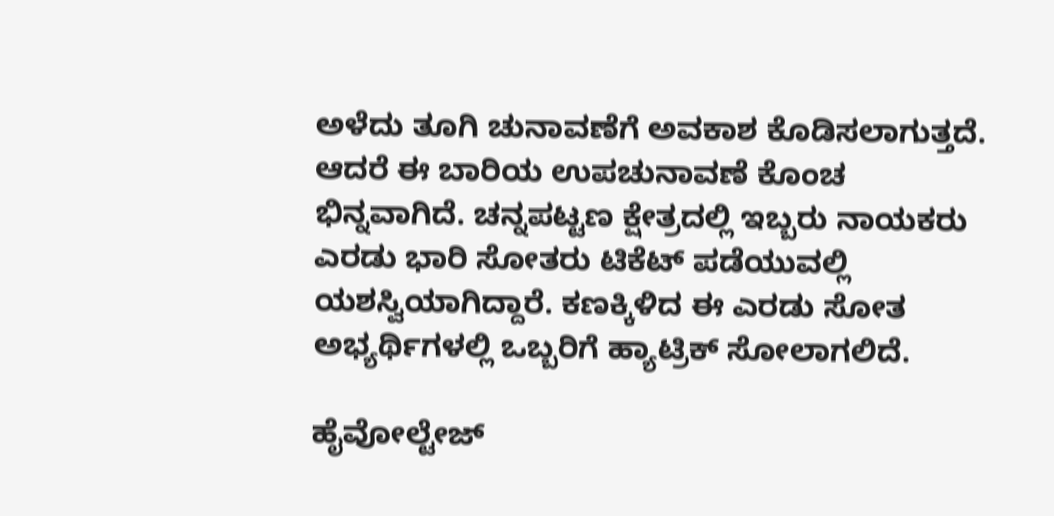ಅಳೆದು ತೂಗಿ ಚುನಾವಣೆಗೆ ಅವಕಾಶ ಕೊಡಿಸಲಾಗುತ್ತದೆ. ಆದರೆ ಈ ಬಾರಿಯ ಉಪಚುನಾವಣೆ ಕೊಂಚ ಭಿನ್ನವಾಗಿದೆ. ಚನ್ನಪಟ್ಟಣ ಕ್ಷೇತ್ರದಲ್ಲಿ ಇಬ್ಬರು ನಾಯಕರು ಎರಡು ಭಾರಿ ಸೋತರು ಟಿಕೆಟ್ ಪಡೆಯುವಲ್ಲಿ ಯಶಸ್ವಿಯಾಗಿದ್ದಾರೆ. ಕಣಕ್ಕಿಳಿದ ಈ ಎರಡು ಸೋತ ಅಭ್ಯರ್ಥಿಗಳಲ್ಲಿ ಒಬ್ಬರಿಗೆ ಹ್ಯಾಟ್ರಿಕ್ ಸೋಲಾಗಲಿದೆ.

ಹೈವೋಲ್ಟೇಜ್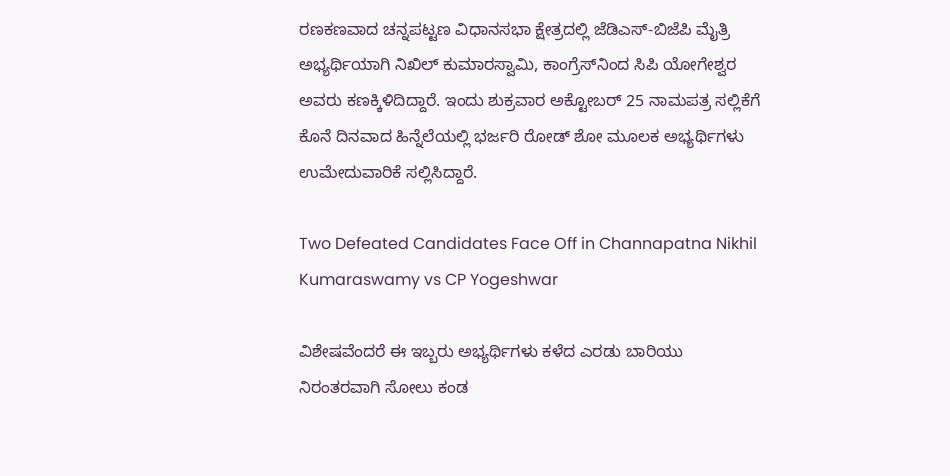ರಣಕಣವಾದ ಚನ್ನಪಟ್ಟಣ ವಿಧಾನಸಭಾ ಕ್ಷೇತ್ರದಲ್ಲಿ ಜೆಡಿಎಸ್-ಬಿಜೆಪಿ ಮೈತ್ರಿ ಅಭ್ಯರ್ಥಿಯಾಗಿ ನಿಖಿಲ್ ಕುಮಾರಸ್ವಾಮಿ, ಕಾಂಗ್ರೆಸ್‌ನಿಂದ ಸಿಪಿ ಯೋಗೇಶ್ವರ ಅವರು ಕಣಕ್ಕಿಳಿದಿದ್ದಾರೆ. ಇಂದು ಶುಕ್ರವಾರ ಅಕ್ಟೋಬರ್ 25 ನಾಮಪತ್ರ ಸಲ್ಲಿಕೆಗೆ ಕೊನೆ ದಿನವಾದ ಹಿನ್ನೆಲೆಯಲ್ಲಿ ಭರ್ಜರಿ ರೋಡ್ ಶೋ ಮೂಲಕ ಅಭ್ಯರ್ಥಿಗಳು ಉಮೇದುವಾರಿಕೆ ಸಲ್ಲಿಸಿದ್ದಾರೆ.

Two Defeated Candidates Face Off in Channapatna Nikhil Kumaraswamy vs CP Yogeshwar

ವಿಶೇಷವೆಂದರೆ ಈ ಇಬ್ಬರು ಅಭ್ಯರ್ಥಿಗಳು ಕಳೆದ ಎರಡು ಬಾರಿಯು ನಿರಂತರವಾಗಿ ಸೋಲು ಕಂಡ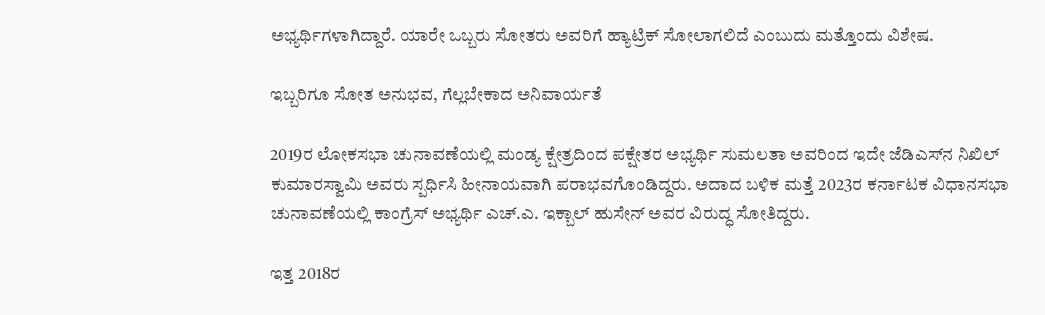ಅಭ್ಯರ್ಥಿಗಳಾಗಿದ್ದಾರೆ. ಯಾರೇ ಒಬ್ಬರು ಸೋತರು ಅವರಿಗೆ ಹ್ಯಾಟ್ರಿಕ್ ಸೋಲಾಗಲಿದೆ ಎಂಬುದು ಮತ್ತೊಂದು ವಿಶೇಷ.

ಇಬ್ಬರಿಗೂ ಸೋತ ಅನುಭವ, ಗೆಲ್ಲಬೇಕಾದ ಅನಿವಾರ್ಯತೆ

2019ರ ಲೋಕಸಭಾ ಚುನಾವಣೆಯಲ್ಲಿ ಮಂಡ್ಯ ಕ್ಷೇತ್ರದಿಂದ ಪಕ್ಷೇತರ ಅಭ್ಯರ್ಥಿ ಸುಮಲತಾ ಅವರಿಂದ ಇದೇ ಜೆಡಿಎಸ್‌ನ ನಿಖಿಲ್ ಕುಮಾರಸ್ವಾಮಿ ಅವರು ಸ್ಪರ್ಧಿಸಿ ಹೀನಾಯವಾಗಿ ಪರಾಭವಗೊಂಡಿದ್ದರು. ಅದಾದ ಬಳಿಕ ಮತ್ತೆ 2023ರ ಕರ್ನಾಟಕ ವಿಧಾನಸಭಾ ಚುನಾವಣೆಯಲ್ಲಿ ಕಾಂಗ್ರೆಸ್ ಅಭ್ಯರ್ಥಿ ಎಚ್‌.ಎ. ಇಕ್ಬಾಲ್ ಹುಸೇನ್ ಅವರ ವಿರುದ್ಧ ಸೋತಿದ್ದರು.

ಇತ್ತ 2018ರ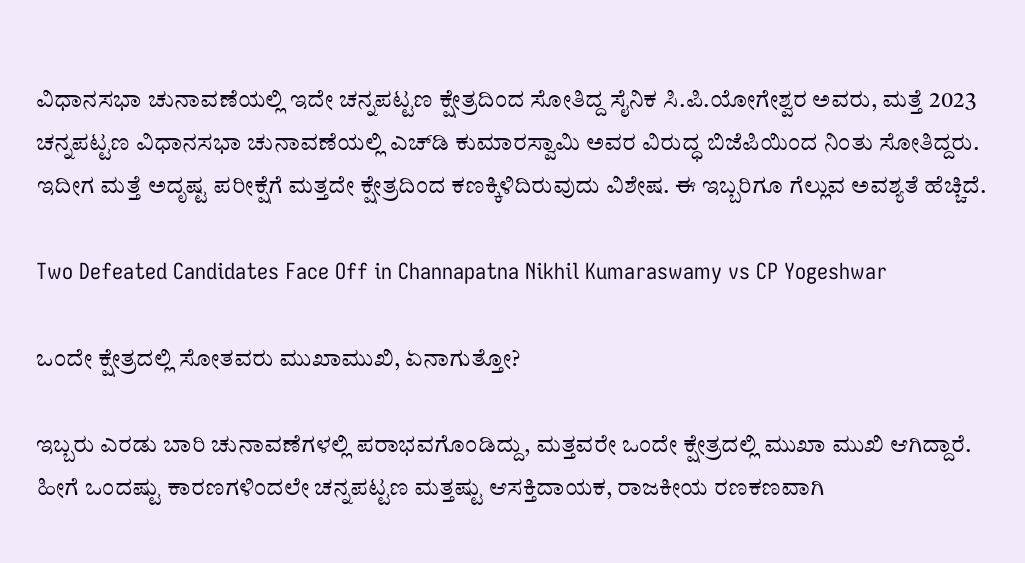ವಿಧಾನಸಭಾ ಚುನಾವಣೆಯಲ್ಲಿ ಇದೇ ಚನ್ನಪಟ್ಟಣ ಕ್ಷೇತ್ರದಿಂದ ಸೋತಿದ್ದ ಸೈನಿಕ ಸಿ.ಪಿ.ಯೋಗೇಶ್ವರ ಅವರು, ಮತ್ತೆ 2023 ಚನ್ನಪಟ್ಟಣ ವಿಧಾನಸಭಾ ಚುನಾವಣೆಯಲ್ಲಿ ಎಚ್‌ಡಿ ಕುಮಾರಸ್ವಾಮಿ ಅವರ ವಿರುದ್ಧ ಬಿಜೆಪಿಯಿಂದ ನಿಂತು ಸೋತಿದ್ದರು. ಇದೀಗ ಮತ್ತೆ ಅದೃಷ್ಟ ಪರೀಕ್ಷೆಗೆ ಮತ್ತದೇ ಕ್ಷೇತ್ರದಿಂದ ಕಣಕ್ಕಿಳಿದಿರುವುದು ವಿಶೇಷ. ಈ ಇಬ್ಬರಿಗೂ ಗೆಲ್ಲುವ ಅವಶ್ಯತೆ ಹೆಚ್ಚಿದೆ.

Two Defeated Candidates Face Off in Channapatna Nikhil Kumaraswamy vs CP Yogeshwar

ಒಂದೇ ಕ್ಷೇತ್ರದಲ್ಲಿ ಸೋತವರು ಮುಖಾಮುಖಿ, ಏನಾಗುತ್ತೋ?

ಇಬ್ಬರು ಎರಡು ಬಾರಿ ಚುನಾವಣೆಗಳಲ್ಲಿ ಪರಾಭವಗೊಂಡಿದ್ದು, ಮತ್ತವರೇ ಒಂದೇ ಕ್ಷೇತ್ರದಲ್ಲಿ ಮುಖಾ ಮುಖಿ ಆಗಿದ್ದಾರೆ. ಹೀಗೆ ಒಂದಷ್ಟು ಕಾರಣಗಳಿಂದಲೇ ಚನ್ನಪಟ್ಟಣ ಮತ್ತಷ್ಟು ಆಸಕ್ತಿದಾಯಕ, ರಾಜಕೀಯ ರಣಕಣವಾಗಿ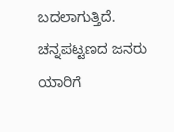ಬದಲಾಗುತ್ತಿದೆ. ಚನ್ನಪಟ್ಟಣದ ಜನರು ಯಾರಿಗೆ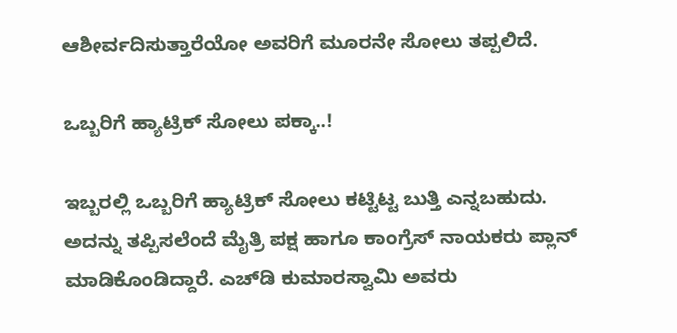ಆಶೀರ್ವದಿಸುತ್ತಾರೆಯೋ ಅವರಿಗೆ ಮೂರನೇ ಸೋಲು ತಪ್ಪಲಿದೆ.

ಒಬ್ಬರಿಗೆ ಹ್ಯಾಟ್ರಿಕ್ ಸೋಲು ಪಕ್ಕಾ..!

ಇಬ್ಬರಲ್ಲಿ ಒಬ್ಬರಿಗೆ ಹ್ಯಾಟ್ರಿಕ್ ಸೋಲು ಕಟ್ಟಿಟ್ಟ ಬುತ್ತಿ ಎನ್ನಬಹುದು. ಅದನ್ನು ತಪ್ಪಿಸಲೆಂದೆ ಮೈತ್ರಿ ಪಕ್ಷ ಹಾಗೂ ಕಾಂಗ್ರೆಸ್ ನಾಯಕರು ಪ್ಲಾನ್ ಮಾಡಿಕೊಂಡಿದ್ದಾರೆ. ಎಚ್‌ಡಿ ಕುಮಾರಸ್ವಾಮಿ ಅವರು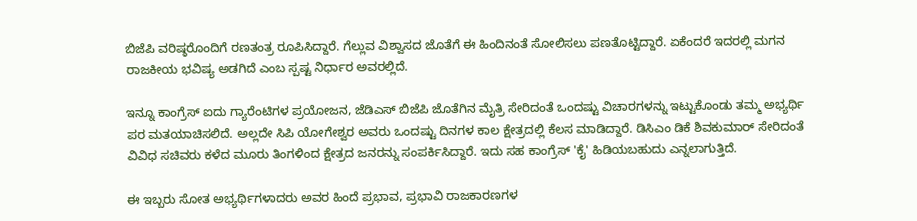ಬಿಜೆಪಿ ವರಿಷ್ಠರೊಂದಿಗೆ ರಣತಂತ್ರ ರೂಪಿಸಿದ್ದಾರೆ. ಗೆಲ್ಲುವ ವಿಶ್ವಾಸದ ಜೊತೆಗೆ ಈ ಹಿಂದಿನಂತೆ ಸೋಲಿಸಲು ಪಣತೊಟ್ಟಿದ್ದಾರೆ. ಏಕೆಂದರೆ ಇದರಲ್ಲಿ ಮಗನ ರಾಜಕೀಯ ಭವಿಷ್ಯ ಅಡಗಿದೆ ಎಂಬ ಸ್ಪಷ್ಟ ನಿರ್ಧಾರ ಅವರಲ್ಲಿದೆ.

ಇನ್ನೂ ಕಾಂಗ್ರೆಸ್ ಐದು ಗ್ಯಾರೆಂಟಿಗಳ ಪ್ರಯೋಜನ, ಜೆಡಿಎಸ್ ಬಿಜೆಪಿ ಜೊತೆಗಿನ ಮೈತ್ರಿ ಸೇರಿದಂತೆ ಒಂದಷ್ಟು ವಿಚಾರಗಳನ್ನು ಇಟ್ಟುಕೊಂಡು ತಮ್ಮ ಅಭ್ಯರ್ಥಿ ಪರ ಮತಯಾಚಿಸಲಿದೆ. ಅಲ್ಲದೇ ಸಿಪಿ ಯೋಗೇಶ್ವರ ಅವರು ಒಂದಷ್ಟು ದಿನಗಳ ಕಾಲ ಕ್ಷೇತ್ರದಲ್ಲಿ ಕೆಲಸ ಮಾಡಿದ್ದಾರೆ. ಡಿಸಿಎಂ ಡಿಕೆ ಶಿವಕುಮಾರ್ ಸೇರಿದಂತೆ ವಿವಿಧ ಸಚಿವರು ಕಳೆದ ಮೂರು ತಿಂಗಳಿಂದ ಕ್ಷೇತ್ರದ ಜನರನ್ನು ಸಂಪರ್ಕಿಸಿದ್ದಾರೆ. ಇದು ಸಹ ಕಾಂಗ್ರೆಸ್ 'ಕೈ' ಹಿಡಿಯಬಹುದು ಎನ್ನಲಾಗುತ್ತಿದೆ.

ಈ ಇಬ್ಬರು ಸೋತ ಅಭ್ಯರ್ಥಿಗಳಾದರು ಅವರ ಹಿಂದೆ ಪ್ರಭಾವ, ಪ್ರಭಾವಿ ರಾಜಕಾರಣಗಳ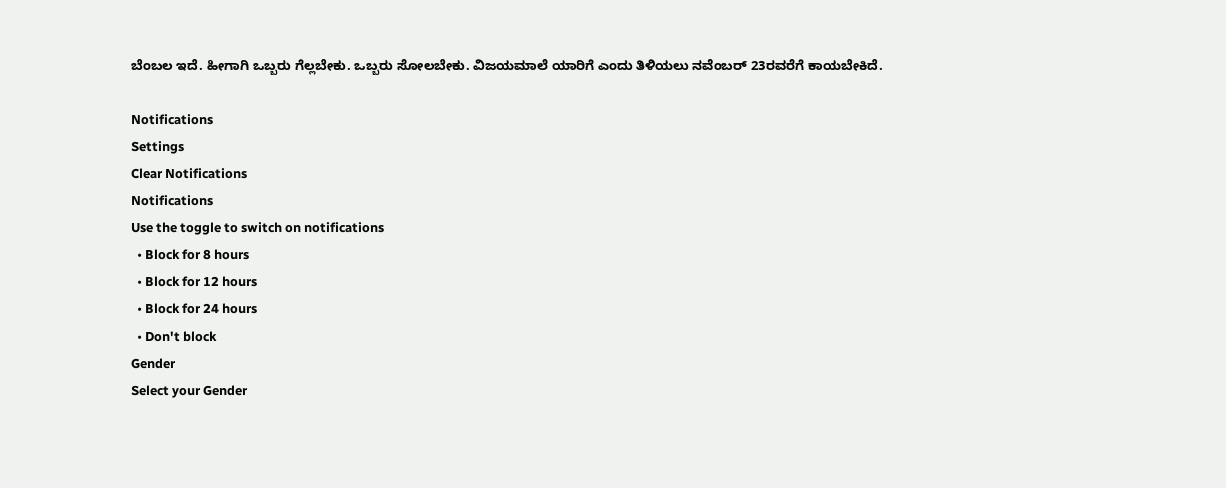ಬೆಂಬಲ ಇದೆ. ಹೀಗಾಗಿ ಒಬ್ಬರು ಗೆಲ್ಲಬೇಕು. ಒಬ್ಬರು ಸೋಲಬೇಕು. ವಿಜಯಮಾಲೆ ಯಾರಿಗೆ ಎಂದು ತಿಳಿಯಲು ನವೆಂಬರ್ 23ರವರೆಗೆ ಕಾಯಬೇಕಿದೆ.

Notifications
Settings
Clear Notifications
Notifications
Use the toggle to switch on notifications
  • Block for 8 hours
  • Block for 12 hours
  • Block for 24 hours
  • Don't block
Gender
Select your Gender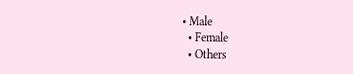• Male
  • Female
  • Others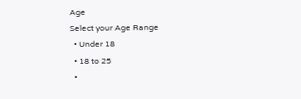Age
Select your Age Range
  • Under 18
  • 18 to 25
  •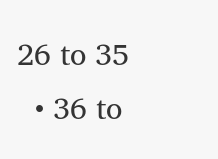26 to 35
  • 36 to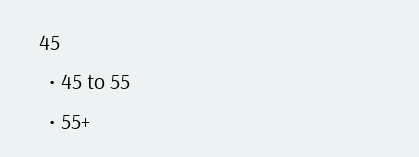45
  • 45 to 55
  • 55+